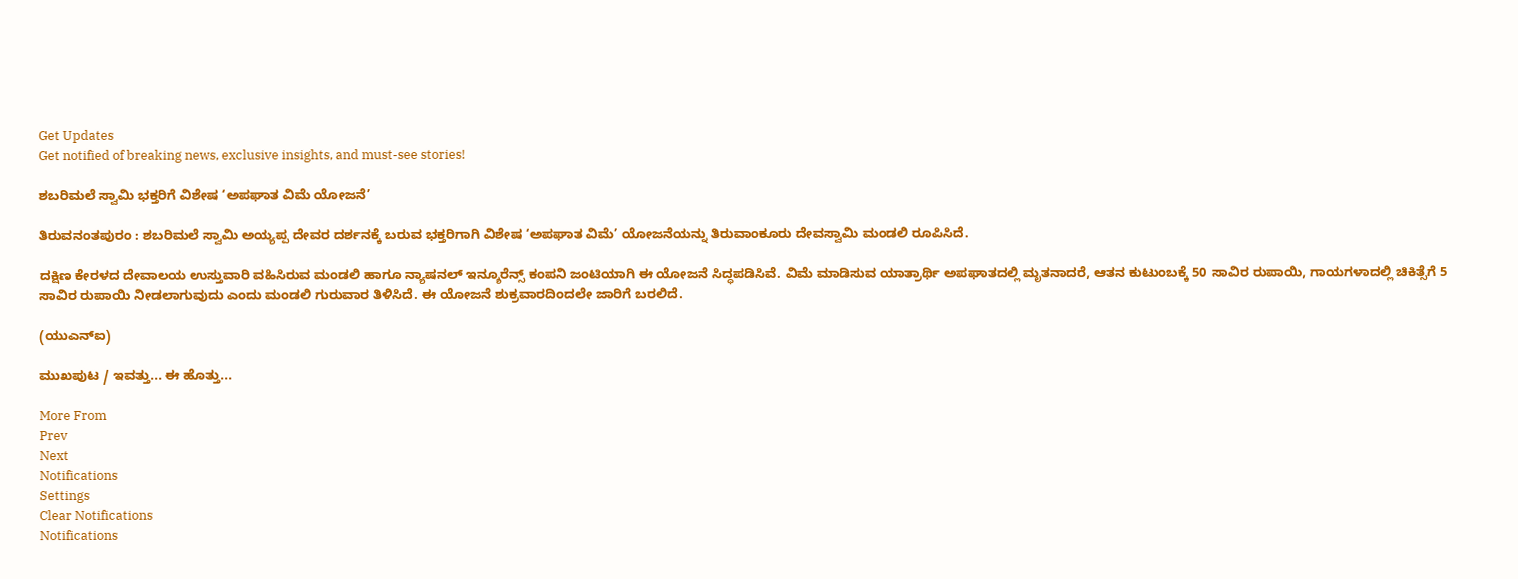Get Updates
Get notified of breaking news, exclusive insights, and must-see stories!

ಶಬರಿಮಲೆ ಸ್ವಾಮಿ ಭಕ್ತರಿಗೆ ವಿಶೇಷ ‘ಅಪಘಾತ ವಿಮೆ ಯೋಜನೆ’

ತಿರುವನಂತಪುರಂ : ಶಬರಿಮಲೆ ಸ್ವಾಮಿ ಅಯ್ಯಪ್ಪ ದೇವರ ದರ್ಶನಕ್ಕೆ ಬರುವ ಭಕ್ತರಿಗಾಗಿ ವಿಶೇಷ ‘ಅಪಘಾತ ವಿಮೆ’ ಯೋಜನೆಯನ್ನು ತಿರುವಾಂಕೂರು ದೇವಸ್ವಾಮಿ ಮಂಡಲಿ ರೂಪಿಸಿದೆ.

ದಕ್ಷಿಣ ಕೇರಳದ ದೇವಾಲಯ ಉಸ್ತುವಾರಿ ವಹಿಸಿರುವ ಮಂಡಲಿ ಹಾಗೂ ನ್ಯಾಷನಲ್‌ ಇನ್ಶೂರೆನ್ಸ್‌ ಕಂಪನಿ ಜಂಟಿಯಾಗಿ ಈ ಯೋಜನೆ ಸಿದ್ಧಪಡಿಸಿವೆ. ವಿಮೆ ಮಾಡಿಸುವ ಯಾತ್ರಾರ್ಥಿ ಅಪಘಾತದಲ್ಲಿ ಮೃತನಾದರೆ, ಆತನ ಕುಟುಂಬಕ್ಕೆ 50 ಸಾವಿರ ರುಪಾಯಿ, ಗಾಯಗಳಾದಲ್ಲಿ ಚಿಕಿತ್ಸೆಗೆ 5 ಸಾವಿರ ರುಪಾಯಿ ನೀಡಲಾಗುವುದು ಎಂದು ಮಂಡಲಿ ಗುರುವಾರ ತಿಳಿಸಿದೆ. ಈ ಯೋಜನೆ ಶುಕ್ರವಾರದಿಂದಲೇ ಜಾರಿಗೆ ಬರಲಿದೆ.

(ಯುಎನ್‌ಐ)

ಮುಖಪುಟ / ಇವತ್ತು... ಈ ಹೊತ್ತು...

More From
Prev
Next
Notifications
Settings
Clear Notifications
Notifications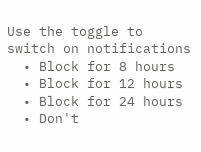Use the toggle to switch on notifications
  • Block for 8 hours
  • Block for 12 hours
  • Block for 24 hours
  • Don't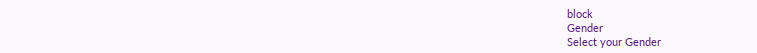block
Gender
Select your Gender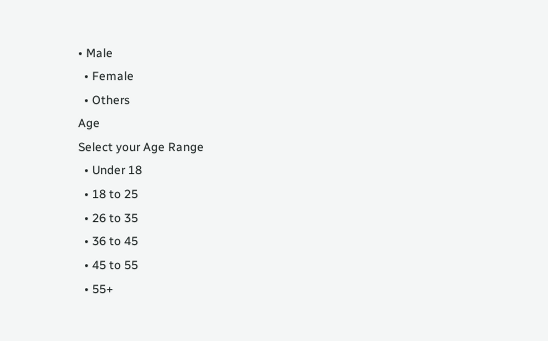• Male
  • Female
  • Others
Age
Select your Age Range
  • Under 18
  • 18 to 25
  • 26 to 35
  • 36 to 45
  • 45 to 55
  • 55+